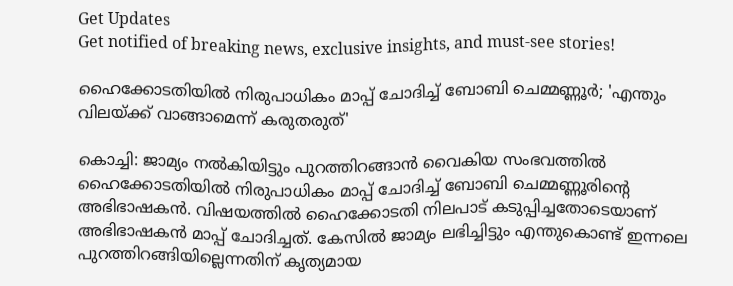Get Updates
Get notified of breaking news, exclusive insights, and must-see stories!

ഹൈക്കോടതിയിൽ നിരുപാധികം മാപ്പ് ചോദിച്ച് ബോബി ചെമ്മണ്ണൂർ; 'എന്തും വിലയ്ക്ക് വാങ്ങാമെന്ന് കരുതരുത്'

കൊച്ചി: ജാമ്യം നൽകിയിട്ടും പുറത്തിറങ്ങാൻ വൈകിയ സംഭവത്തിൽ ഹൈക്കോടതിയിൽ നിരുപാധികം മാപ്പ് ചോദിച്ച് ബോബി ചെമ്മണ്ണൂരിന്റെ അഭിഭാഷകൻ. വിഷയത്തിൽ ഹൈക്കോടതി നിലപാട് കടുപ്പിച്ചതോടെയാണ് അഭിഭാഷകൻ മാപ്പ് ചോദിച്ചത്. കേസിൽ ജാമ്യം ലഭിച്ചിട്ടും എന്തുകൊണ്ട് ഇന്നലെ പുറത്തിറങ്ങിയില്ലെന്നതിന് കൃത്യമായ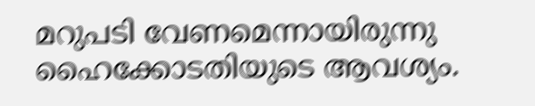മറുപടി വേണമെന്നായിരുന്നു ഹൈക്കോടതിയുടെ ആവശ്യം.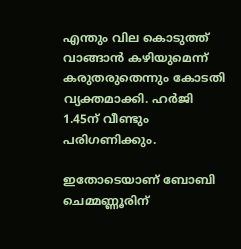എന്തും വില കൊടുത്ത് വാങ്ങാൻ കഴിയുമെന്ന് കരുതരുതെന്നും കോടതി വ്യക്തമാക്കി. ഹർജി 1.45ന് വീണ്ടും പരിഗണിക്കും.

ഇതോടെയാണ് ബോബി ചെമ്മണ്ണൂരിന്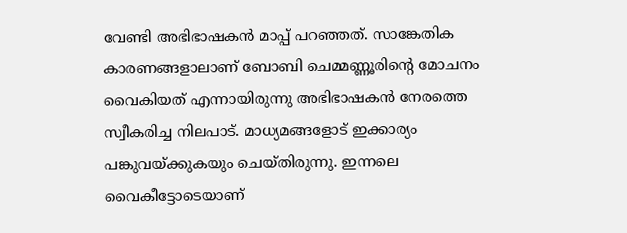വേണ്ടി അഭിഭാഷകൻ മാപ്പ് പറഞ്ഞത്. സാങ്കേതിക കാരണങ്ങളാലാണ് ബോബി ചെമ്മണ്ണൂരിന്റെ മോചനം വൈകിയത് എന്നായിരുന്നു അഭിഭാഷകൻ നേരത്തെ സ്വീകരിച്ച നിലപാട്. മാധ്യമങ്ങളോട് ഇക്കാര്യം പങ്കുവയ്ക്കുകയും ചെയ്‌തിരുന്നു. ഇന്നലെ വൈകീട്ടോടെയാണ്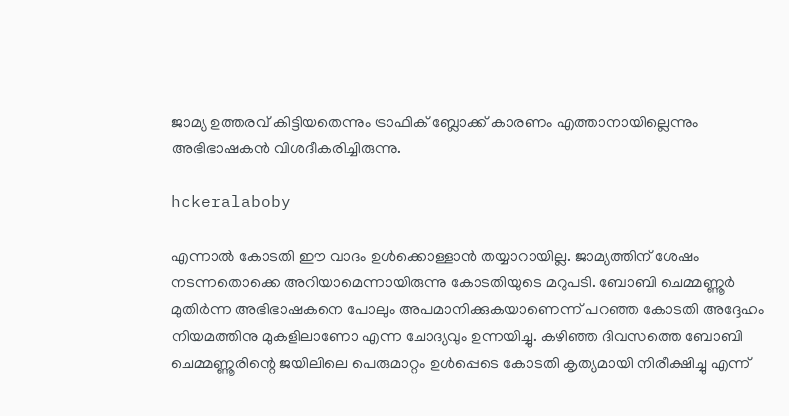ജാമ്യ ഉത്തരവ് കിട്ടിയതെന്നും ട്രാഫിക് ബ്ലോക്ക് കാരണം എത്താനായില്ലെന്നും അഭിഭാഷകൻ വിശദീകരിച്ചിരുന്നു.

hckeralaboby

എന്നാൽ കോടതി ഈ വാദം ഉൾക്കൊള്ളാൻ തയ്യാറായില്ല. ജാമ്യത്തിന് ശേഷം നടന്നതൊക്കെ അറിയാമെന്നായിരുന്നു കോടതിയുടെ മറുപടി. ബോബി ചെമ്മണ്ണൂർ മുതിർന്ന അഭിഭാഷകനെ പോലും അപമാനിക്കുകയാണെന്ന് പറഞ്ഞ കോടതി അദ്ദേഹം നിയമത്തിനു മുകളിലാണോ എന്ന ചോദ്യവും ഉന്നയിച്ചു. കഴിഞ്ഞ ദിവസത്തെ ബോബി ചെമ്മണ്ണൂരിന്റെ ജയിലിലെ പെരുമാറ്റം ഉൾപ്പെടെ കോടതി കൃത്യമായി നിരീക്ഷിച്ചു എന്ന്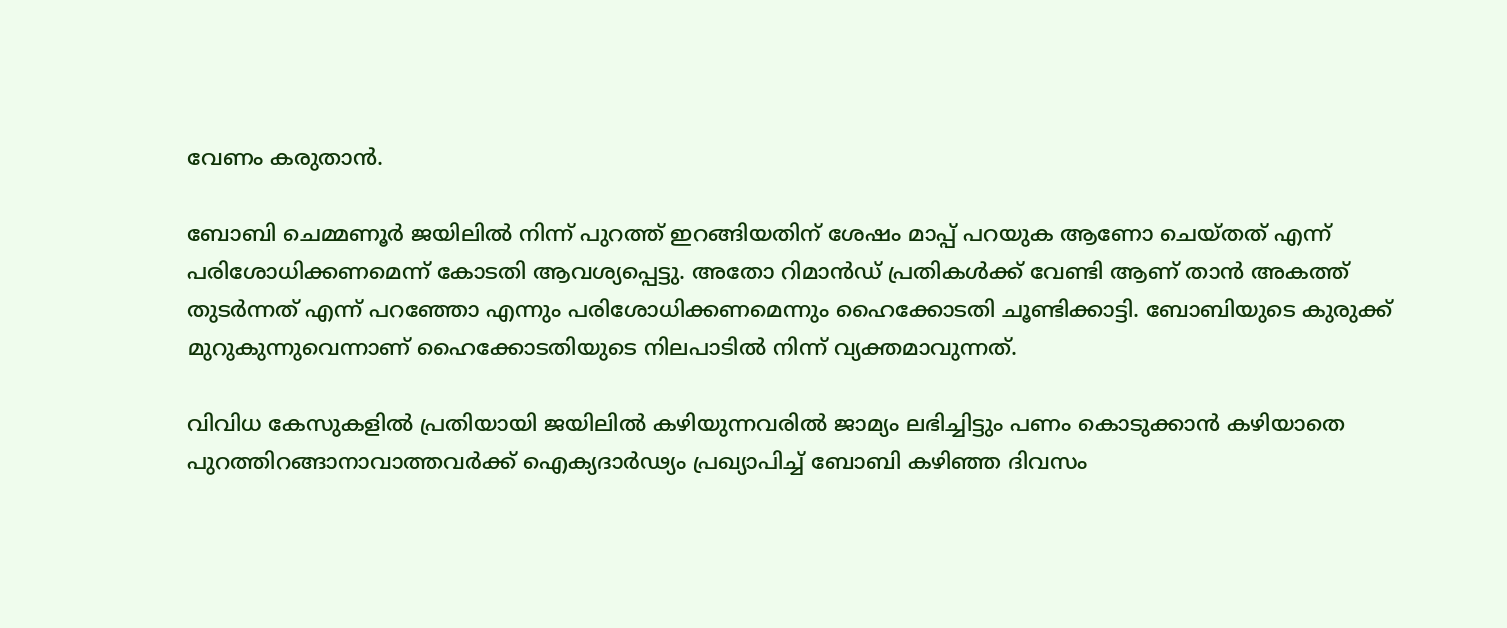വേണം കരുതാൻ.

ബോബി ചെമ്മണൂർ ജയിലിൽ നിന്ന് പുറത്ത് ഇറങ്ങിയതിന് ശേഷം മാപ്പ് പറയുക ആണോ ചെയ്‌തത് എന്ന് പരിശോധിക്കണമെന്ന് കോടതി ആവശ്യപ്പെട്ടു. അതോ റിമാൻഡ് പ്രതികൾക്ക് വേണ്ടി ആണ് താൻ അകത്ത് തുടർന്നത് എന്ന് പറഞ്ഞോ എന്നും പരിശോധിക്കണമെന്നും ഹൈക്കോടതി ചൂണ്ടിക്കാട്ടി. ബോബിയുടെ കുരുക്ക് മുറുകുന്നുവെന്നാണ് ഹൈക്കോടതിയുടെ നിലപാടിൽ നിന്ന് വ്യക്തമാവുന്നത്.

വിവിധ കേസുകളില്‍ പ്രതിയായി ജയിലില്‍ കഴിയുന്നവരില്‍ ജാമ്യം ലഭിച്ചിട്ടും പണം കൊടുക്കാൻ കഴിയാതെ പുറത്തിറങ്ങാനാവാത്തവര്‍ക്ക് ഐക്യദാര്‍ഢ്യം പ്രഖ്യാപിച്ച് ബോബി കഴിഞ്ഞ ദിവസം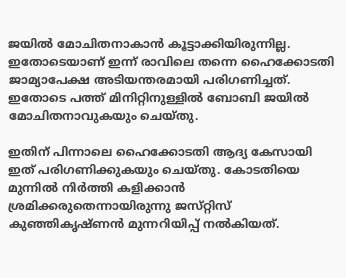ജയില്‍ മോചിതനാകാന്‍ കൂട്ടാക്കിയിരുന്നില്ല. ഇതോടെയാണ് ഇന്ന് രാവിലെ തന്നെ ഹൈക്കോടതി ജാമ്യാപേക്ഷ അടിയന്തരമായി പരിഗണിച്ചത്. ഇതോടെ പത്ത് മിനിറ്റിനുള്ളിൽ ബോബി ജയിൽ മോചിതനാവുകയും ചെയ്‌തു.

ഇതിന് പിന്നാലെ ഹൈക്കോടതി ആദ്യ കേസായി ഇത് പരിഗണിക്കുകയും ചെയ്‌തു. കോടതിയെ മുന്നിൽ നിർത്തി കളിക്കാൻ ശ്രമിക്കരുതെന്നായിരുന്നു ജസ്‌റ്റിസ്‌ കുഞ്ഞികൃഷ്‌ണൻ മുന്നറിയിപ്പ് നൽകിയത്.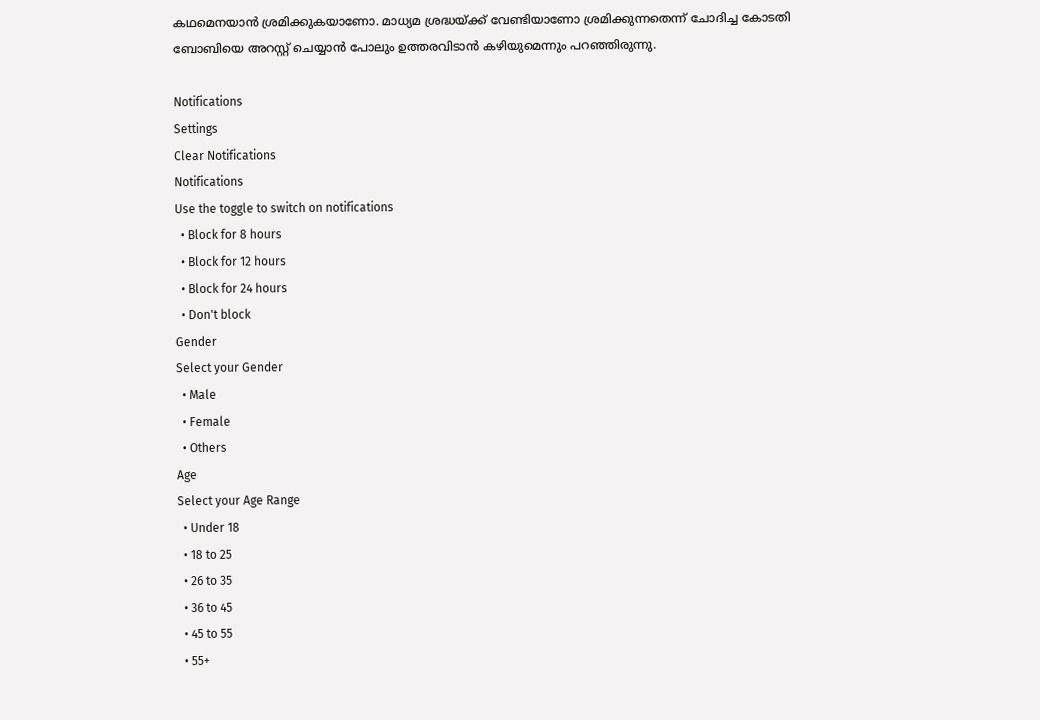കഥമെനയാൻ ശ്രമിക്കുകയാണോ. മാധ്യമ ശ്രദ്ധയ്ക്ക് വേണ്ടിയാണോ ശ്രമിക്കുന്നതെന്ന് ചോദിച്ച കോടതി ബോബിയെ അറസ്റ്റ് ചെയ്യാൻ പോലും ഉത്തരവിടാൻ കഴിയുമെന്നും പറഞ്ഞിരുന്നു.

Notifications
Settings
Clear Notifications
Notifications
Use the toggle to switch on notifications
  • Block for 8 hours
  • Block for 12 hours
  • Block for 24 hours
  • Don't block
Gender
Select your Gender
  • Male
  • Female
  • Others
Age
Select your Age Range
  • Under 18
  • 18 to 25
  • 26 to 35
  • 36 to 45
  • 45 to 55
  • 55+